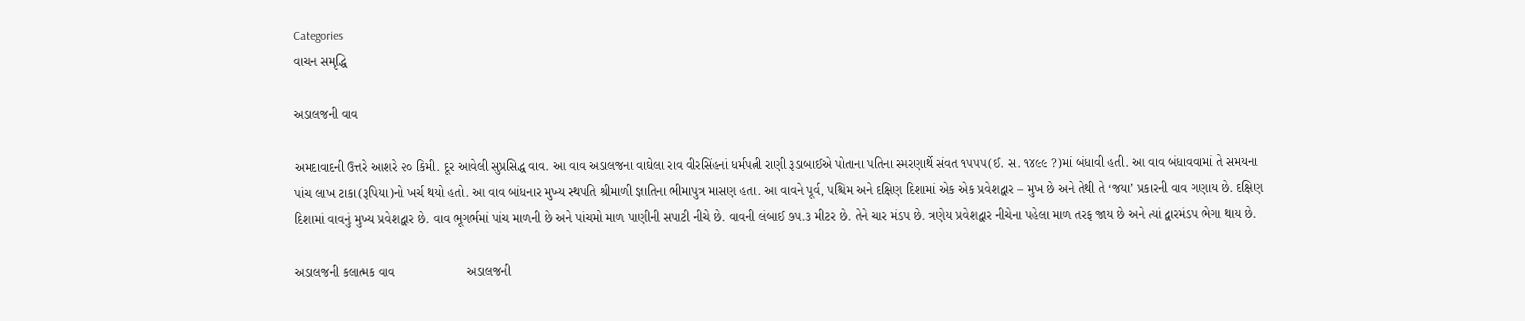Categories
વાચન સમૃદ્ધિ

અડાલજની વાવ

અમદાવાદની ઉત્તરે આશરે ૨૦ કિમી. દૂર આવેલી સુપ્રસિદ્ધ વાવ. આ વાવ અડાલજના વાઘેલા રાવ વીરસિંહનાં ધર્મપત્ની રાણી રૂડાબાઈએ પોતાના પતિના સ્મરણાર્થે સંવત ૧૫૫૫(ઈ. સ. ૧૪૯૯ ?)માં બંધાવી હતી. આ વાવ બંધાવવામાં તે સમયના પાંચ લાખ ટાકા(રૂપિયા)નો ખર્ચ થયો હતો. આ વાવ બાંધનાર મુખ્ય સ્થપતિ શ્રીમાળી જ્ઞાતિના ભીમાપુત્ર માસણ હતા. આ વાવને પૂર્વ, પશ્ચિમ અને દક્ષિણ દિશામાં એક એક પ્રવેશદ્વાર – મુખ છે અને તેથી તે ‘જયા’ પ્રકારની વાવ ગણાય છે. દક્ષિણ દિશામાં વાવનું મુખ્ય પ્રવેશદ્વાર છે. વાવ ભૂગર્ભમાં પાંચ માળની છે અને પાંચમો માળ પાણીની સપાટી નીચે છે. વાવની લંબાઈ ૭૫.૩ મીટર છે. તેને ચાર મંડપ છે. ત્રણેય પ્રવેશદ્વાર નીચેના પહેલા માળ તરફ જાય છે અને ત્યાં દ્વારમંડપ ભેગા થાય છે.

અડાલજની કલાત્મક વાવ                    અડાલજની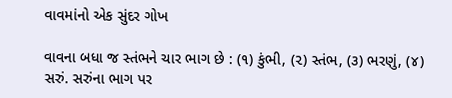વાવમાંનો એક સુંદર ગોખ

વાવના બધા જ સ્તંભને ચાર ભાગ છે : (૧) કુંભી, (૨) સ્તંભ, (૩) ભરણું, (૪) સરું. સરુંના ભાગ પર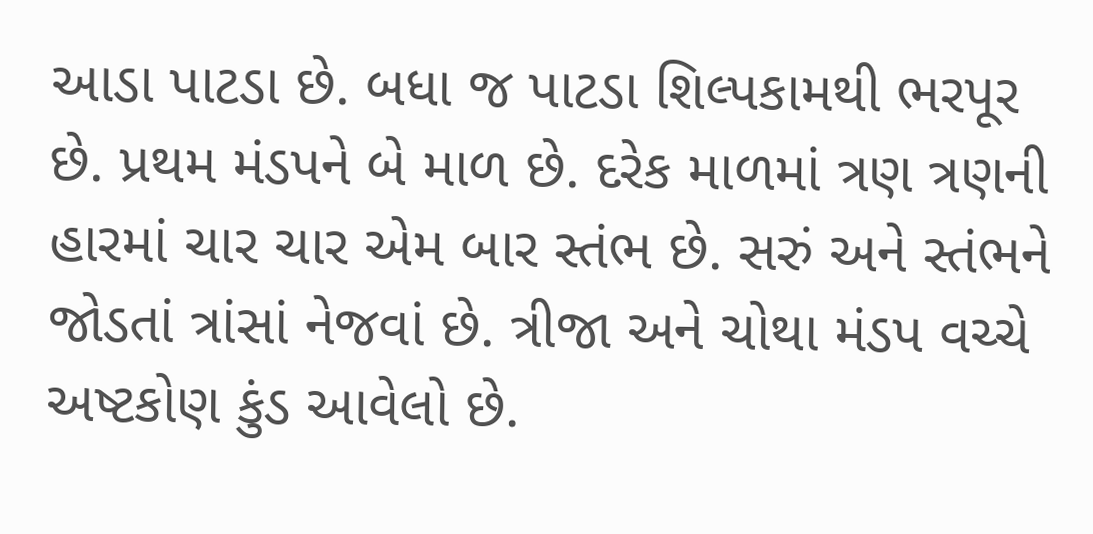આડા પાટડા છે. બધા જ પાટડા શિલ્પકામથી ભરપૂર છે. પ્રથમ મંડપને બે માળ છે. દરેક માળમાં ત્રણ ત્રણની હારમાં ચાર ચાર એમ બાર સ્તંભ છે. સરું અને સ્તંભને જોડતાં ત્રાંસાં નેજવાં છે. ત્રીજા અને ચોથા મંડપ વચ્ચે અષ્ટકોણ કુંડ આવેલો છે.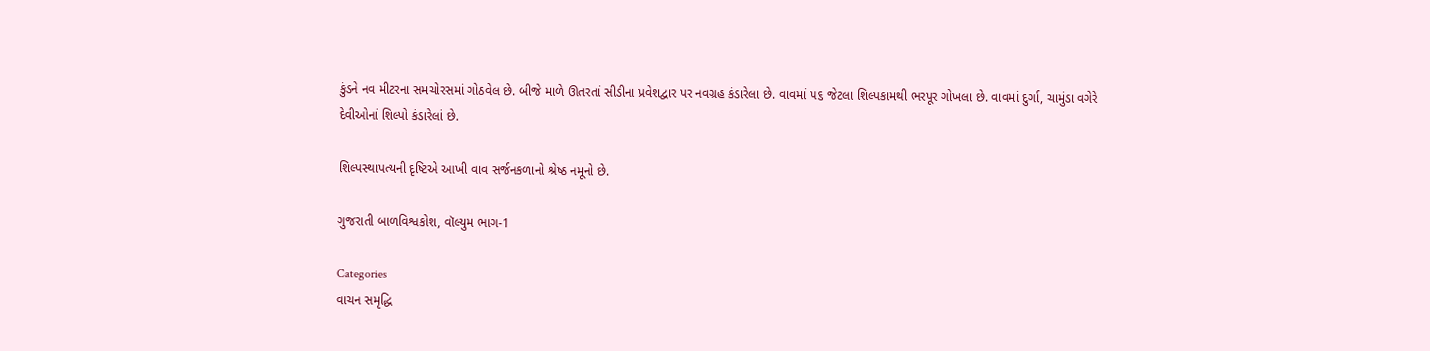કુંડને નવ મીટરના સમચોરસમાં ગોઠવેલ છે. બીજે માળે ઊતરતાં સીડીના પ્રવેશદ્વાર પર નવગ્રહ કંડારેલા છે. વાવમાં ૫૬ જેટલા શિલ્પકામથી ભરપૂર ગોખલા છે. વાવમાં દુર્ગા, ચામુંડા વગેરે દેવીઓનાં શિલ્પો કંડારેલાં છે.

શિલ્પસ્થાપત્યની દૃષ્ટિએ આખી વાવ સર્જનકળાનો શ્રેષ્ઠ નમૂનો છે.

ગુજરાતી બાળવિશ્વકોશ, વૉલ્યુમ ભાગ-1

Categories
વાચન સમૃદ્ધિ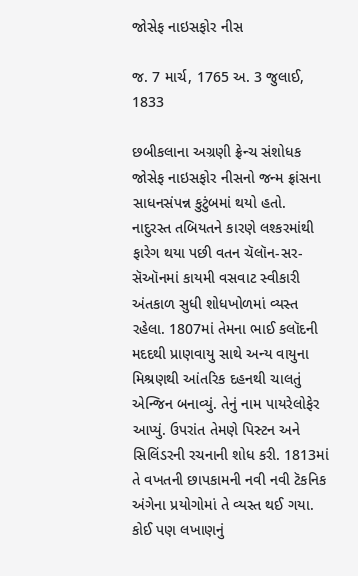જોસેફ નાઇસફોર નીસ

જ. 7 માર્ચ, 1765 અ. 3 જુલાઈ, 1833

છબીકલાના અગ્રણી ફ્રેન્ચ સંશોધક જોસેફ નાઇસફોર નીસનો જન્મ ફ્રાંસના સાધનસંપન્ન કુટુંબમાં થયો હતો. નાદુરસ્ત તબિયતને કારણે લશ્કરમાંથી ફારેગ થયા પછી વતન ચૅલૉન-સર-સૅઑનમાં કાયમી વસવાટ સ્વીકારી અંતકાળ સુધી શોધખોળમાં વ્યસ્ત રહેલા. 1807માં તેમના ભાઈ કલૉદની મદદથી પ્રાણવાયુ સાથે અન્ય વાયુના મિશ્રણથી આંતરિક દહનથી ચાલતું એન્જિન બનાવ્યું. તેનું નામ પાયરેલોફેર આપ્યું. ઉપરાંત તેમણે પિસ્ટન અને સિલિંડરની રચનાની શોધ કરી. 1813માં તે વખતની છાપકામની નવી નવી ટૅકનિક અંગેના પ્રયોગોમાં તે વ્યસ્ત થઈ ગયા. કોઈ પણ લખાણનું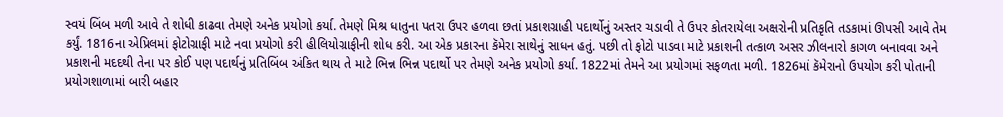સ્વયં બિંબ મળી આવે તે શોધી કાઢવા તેમણે અનેક પ્રયોગો કર્યા. તેમણે મિશ્ર ધાતુના પતરા ઉપર હળવા છતાં પ્રકાશગ્રાહી પદાર્થોનું અસ્તર ચડાવી તે ઉપર કોતરાયેલા અક્ષરોની પ્રતિકૃતિ તડકામાં ઊપસી આવે તેમ કર્યું. 1816ના એપ્રિલમાં ફોટોગ્રાફી માટે નવા પ્રયોગો કરી હીલિયોગ્રાફીની શોધ કરી. આ એક પ્રકારના કૅમેરા સાથેનું સાધન હતું. પછી તો ફોટો પાડવા માટે પ્રકાશની તત્કાળ અસર ઝીલનારો કાગળ બનાવવા અને પ્રકાશની મદદથી તેના પર કોઈ પણ પદાર્થનું પ્રતિબિંબ અંકિત થાય તે માટે ભિન્ન ભિન્ન પદાર્થો પર તેમણે અનેક પ્રયોગો કર્યા. 1822માં તેમને આ પ્રયોગમાં સફળતા મળી. 1826માં કૅમેરાનો ઉપયોગ કરી પોતાની પ્રયોગશાળામાં બારી બહાર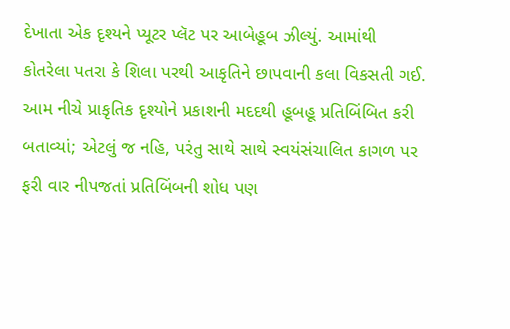દેખાતા એક દૃશ્યને પ્યૂટર પ્લૅટ પર આબેહૂબ ઝીલ્યું. આમાંથી કોતરેલા પતરા કે શિલા પરથી આકૃતિને છાપવાની કલા વિકસતી ગઈ. આમ નીચે પ્રાકૃતિક દૃશ્યોને પ્રકાશની મદદથી હૂબહૂ પ્રતિબિંબિત કરી બતાવ્યાં; એટલું જ નહિ, પરંતુ સાથે સાથે સ્વયંસંચાલિત કાગળ પર ફરી વાર નીપજતાં પ્રતિબિંબની શોધ પણ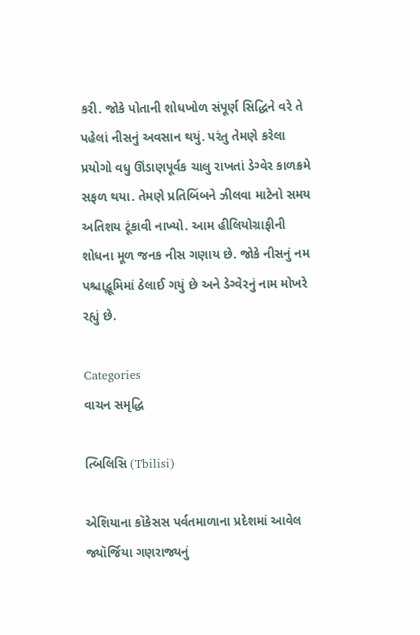કરી. જોકે પોતાની શોધખોળ સંપૂર્ણ સિદ્ધિને વરે તે પહેલાં નીસનું અવસાન થયું. પરંતુ તેમણે કરેલા પ્રયોગો વધુ ઊંડાણપૂર્વક ચાલુ રાખતાં ડેગ્વેર કાળક્રમે સફળ થયા. તેમણે પ્રતિબિંબને ઝીલવા માટેનો સમય અતિશય ટૂંકાવી નાખ્યો. આમ હીલિયોગ્રાફીની શોધના મૂળ જનક નીસ ગણાય છે. જોકે નીસનું નમ પશ્ચાદ્ભૂમિમાં ઠેલાઈ ગયું છે અને ડેગ્વેરનું નામ મોખરે રહ્યું છે.

Categories
વાચન સમૃદ્ધિ

ત્બિલિસિ (Tbilisi)

એશિયાના કૉકેસસ પર્વતમાળાના પ્રદેશમાં આવેલ જ્યૉર્જિયા ગણરાજ્યનું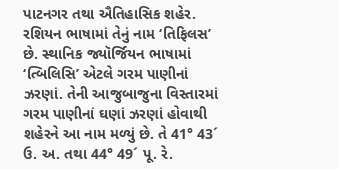પાટનગર તથા ઐતિહાસિક શહેર. રશિયન ભાષામાં તેનું નામ ‘તિફિલસ’ છે. સ્થાનિક જ્યૉર્જિયન ભાષામાં ‘ત્બિલિસિ’ એટલે ગરમ પાણીનાં ઝરણાં. તેની આજુબાજુના વિસ્તારમાં ગરમ પાણીનાં ઘણાં ઝરણાં હોવાથી શહેરને આ નામ મળ્યું છે. તે 41° 43´ ઉ. અ. તથા 44° 49´ પૂ. રે.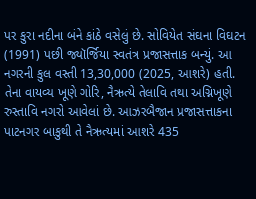પર કુરા નદીના બંને કાંઠે વસેલું છે. સોવિયેત સંઘના વિઘટન (1991) પછી જ્યૉર્જિયા સ્વતંત્ર પ્રજાસત્તાક બન્યું. આ નગરની કુલ વસ્તી 13,30,000 (2025, આશરે) હતી. તેના વાયવ્ય ખૂણે ગોરિ, નૈઋત્યે તેલાવિ તથા અગ્નિખૂણે રુસ્તાવિ નગરો આવેલાં છે. આઝરબૈજાન પ્રજાસત્તાકના પાટનગર બાકુથી તે નૈઋત્યમાં આશરે 435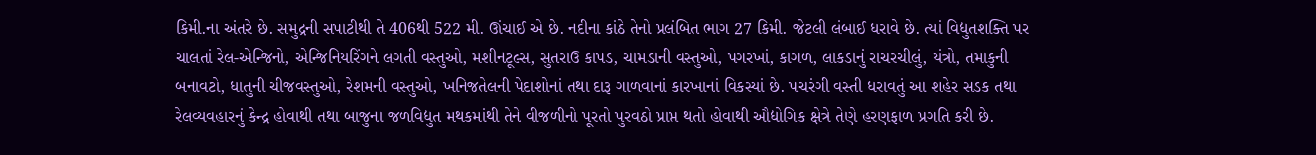કિમી.ના અંતરે છે. સમુદ્રની સપાટીથી તે 406થી 522 મી. ઊંચાઈ એ છે. નદીના કાંઠે તેનો પ્રલંબિત ભાગ 27 કિમી. જેટલી લંબાઈ ધરાવે છે. ત્યાં વિદ્યુતશક્તિ પર ચાલતાં રેલ-એન્જિનો, એન્જિનિયરિંગને લગતી વસ્તુઓ, મશીનટૂલ્સ, સુતરાઉ કાપડ, ચામડાની વસ્તુઓ, પગરખાં, કાગળ, લાકડાનું રાચરચીલું, યંત્રો, તમાકુની બનાવટો, ધાતુની ચીજવસ્તુઓ, રેશમની વસ્તુઓ, ખનિજતેલની પેદાશોનાં તથા દારૂ ગાળવાનાં કારખાનાં વિકસ્યાં છે. પચરંગી વસ્તી ધરાવતું આ શહેર સડક તથા રેલવ્યવહારનું કેન્દ્ર હોવાથી તથા બાજુના જળવિદ્યુત મથકમાંથી તેને વીજળીનો પૂરતો પુરવઠો પ્રાપ્ત થતો હોવાથી ઔદ્યોગિક ક્ષેત્રે તેણે હરણફાળ પ્રગતિ કરી છે.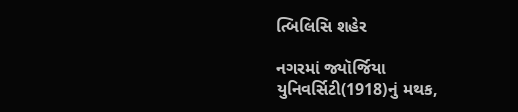ત્બિલિસિ શહેર

નગરમાં જ્યૉર્જિયા યુનિવર્સિટી(1918)નું મથક,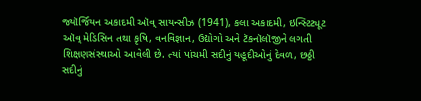જ્યૉર્જિયન અકાદમી ઑવ્ સાયન્સીઝ (1941), કલા અકાદમી, ઇન્સ્ટિટ્યૂટ ઑવ્ મેડિસિન તથા કૃષિ, વનવિજ્ઞાન, ઉદ્યોગો અને ટૅકનૉલૉજીને લગતી શિક્ષણસંસ્થાઓ આવેલી છે. ત્યાં પાંચમી સદીનું યહૂદીઓનું દેવળ, છઠ્ઠી સદીનું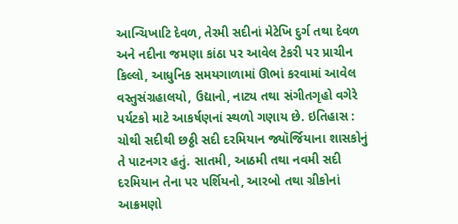આન્ચિખાટિ દેવળ, તેરમી સદીનાં મેટેખિ દુર્ગ તથા દેવળ અને નદીના જમણા કાંઠા પર આવેલ ટેકરી પર પ્રાચીન કિલ્લો, આધુનિક સમયગાળામાં ઊભાં કરવામાં આવેલ વસ્તુસંગ્રહાલયો, ઉદ્યાનો, નાટ્ય તથા સંગીતગૃહો વગેરે પર્યટકો માટે આકર્ષણનાં સ્થળો ગણાય છે. ઇતિહાસ : ચોથી સદીથી છઠ્ઠી સદી દરમિયાન જ્યૉર્જિયાના શાસકોનું તે પાટનગર હતું. સાતમી, આઠમી તથા નવમી સદી દરમિયાન તેના પર પર્શિયનો, આરબો તથા ગ્રીકોનાં આક્રમણો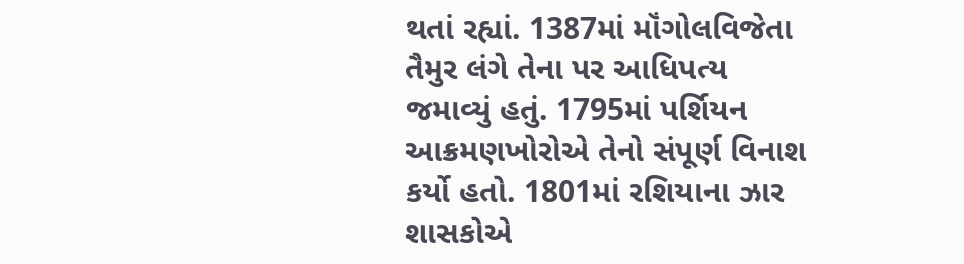થતાં રહ્યાં. 1387માં મૉંગોલવિજેતા તૈમુર લંગે તેના પર આધિપત્ય જમાવ્યું હતું. 1795માં પર્શિયન આક્રમણખોરોએ તેનો સંપૂર્ણ વિનાશ કર્યો હતો. 1801માં રશિયાના ઝાર શાસકોએ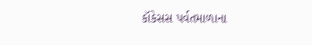કૉકેસસ પર્વતમાળાના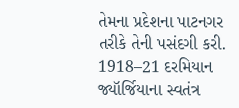તેમના પ્રદેશના પાટનગર તરીકે તેની પસંદગી કરી. 1918–21 દરમિયાન જ્યૉર્જિયાના સ્વતંત્ર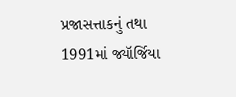પ્રજાસત્તાકનું તથા 1991માં જ્યૉર્જિયા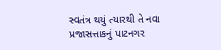સ્વતંત્ર થયું ત્યારથી તે નવા પ્રજાસત્તાકનું પાટનગર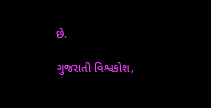છે.

ગુજરાતી વિશ્વકોશ,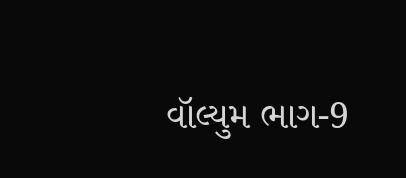વૉલ્યુમ ભાગ-9